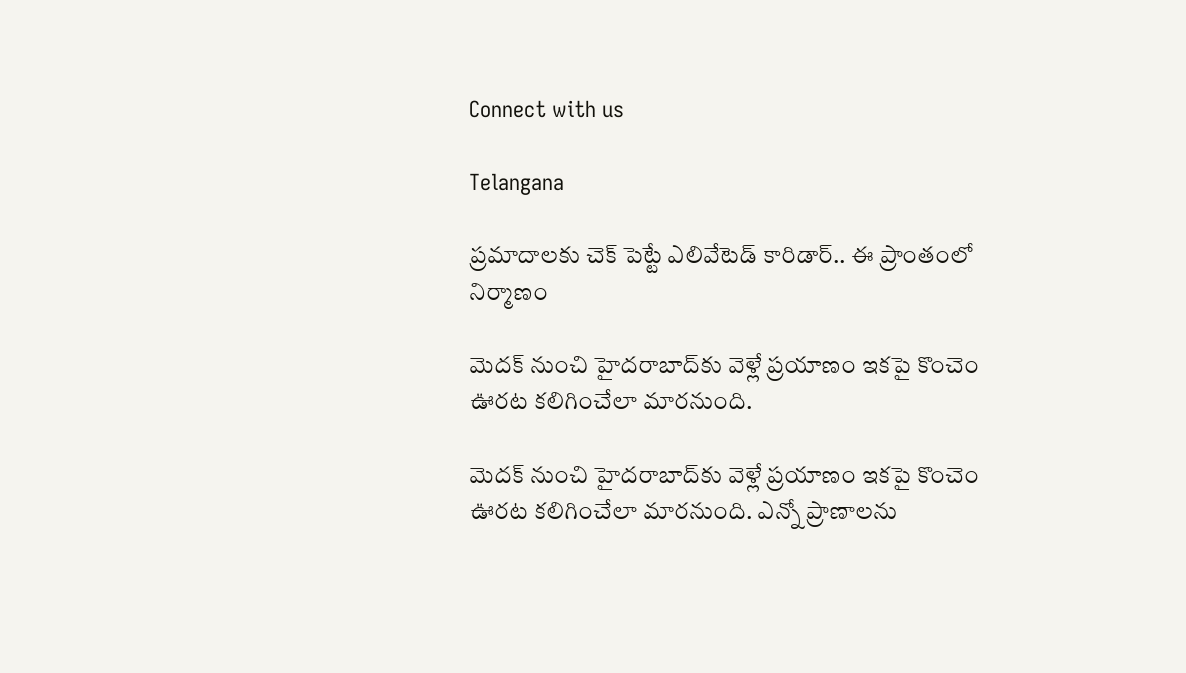Connect with us

Telangana

ప్రమాదాలకు చెక్ పెట్టే ఎలివేటెడ్ కారిడార్.. ఈ ప్రాంతంలో నిర్మాణం

మెదక్ నుంచి హైదరాబాద్‌కు వెళ్లే ప్రయాణం ఇకపై కొంచెం ఊరట కలిగించేలా మారనుంది.

మెదక్ నుంచి హైదరాబాద్‌కు వెళ్లే ప్రయాణం ఇకపై కొంచెం ఊరట కలిగించేలా మారనుంది. ఎన్నో ప్రాణాలను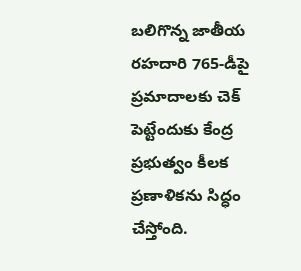బలిగొన్న జాతీయ రహదారి 765-డీపై ప్రమాదాలకు చెక్ పెట్టేందుకు కేంద్ర ప్రభుత్వం కీలక ప్రణాళికను సిద్ధం చేస్తోంది.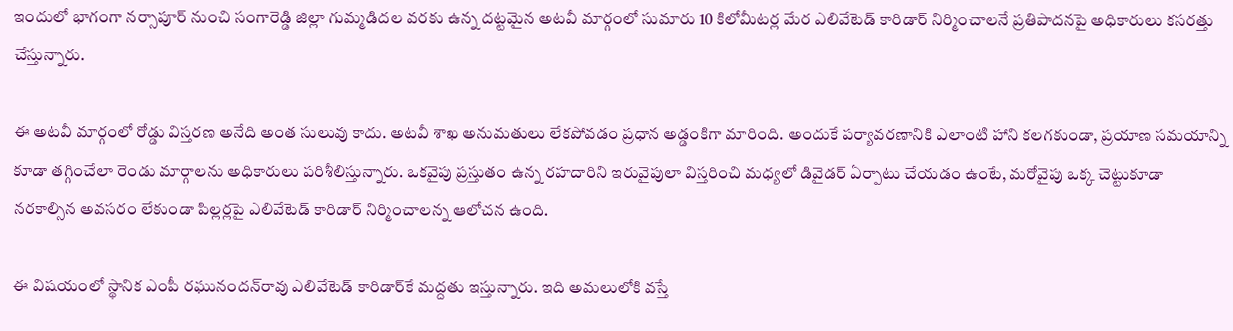ఇందులో భాగంగా నర్సాపూర్ నుంచి సంగారెడ్డి జిల్లా గుమ్మడిదల వరకు ఉన్న దట్టమైన అటవీ మార్గంలో సుమారు 10 కిలోమీటర్ల మేర ఎలివేటెడ్ కారిడార్ నిర్మించాలనే ప్రతిపాదనపై అధికారులు కసరత్తు చేస్తున్నారు.

ఈ అటవీ మార్గంలో రోడ్డు విస్తరణ అనేది అంత సులువు కాదు. అటవీ శాఖ అనుమతులు లేకపోవడం ప్రధాన అడ్డంకిగా మారింది. అందుకే పర్యావరణానికి ఎలాంటి హాని కలగకుండా, ప్రయాణ సమయాన్ని కూడా తగ్గించేలా రెండు మార్గాలను అధికారులు పరిశీలిస్తున్నారు. ఒకవైపు ప్రస్తుతం ఉన్న రహదారిని ఇరువైపులా విస్తరించి మధ్యలో డివైడర్ ఏర్పాటు చేయడం ఉంటే, మరోవైపు ఒక్క చెట్టుకూడా నరకాల్సిన అవసరం లేకుండా పిల్లర్లపై ఎలివేటెడ్ కారిడార్ నిర్మించాలన్న ఆలోచన ఉంది.

ఈ విషయంలో స్థానిక ఎంపీ రఘునందన్‌రావు ఎలివేటెడ్ కారిడార్‌కే మద్దతు ఇస్తున్నారు. ఇది అమలులోకి వస్తే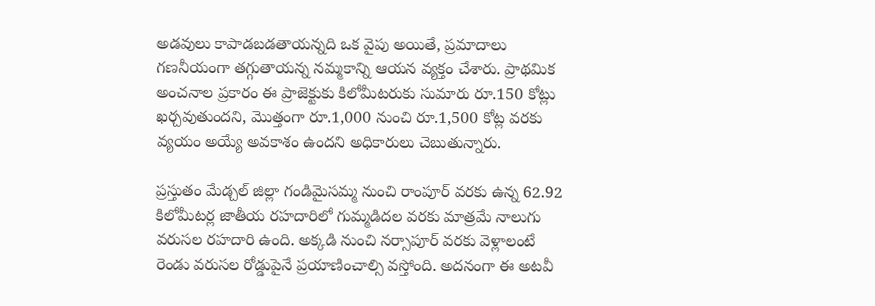అడవులు కాపాడబడతాయన్నది ఒక వైపు అయితే, ప్రమాదాలు గణనీయంగా తగ్గుతాయన్న నమ్మకాన్ని ఆయన వ్యక్తం చేశారు. ప్రాథమిక అంచనాల ప్రకారం ఈ ప్రాజెక్టుకు కిలోమీటరుకు సుమారు రూ.150 కోట్లు ఖర్చవుతుందని, మొత్తంగా రూ.1,000 నుంచి రూ.1,500 కోట్ల వరకు వ్యయం అయ్యే అవకాశం ఉందని అధికారులు చెబుతున్నారు.

ప్రస్తుతం మేడ్చల్ జిల్లా గండిమైసమ్మ నుంచి రాంపూర్ వరకు ఉన్న 62.92 కిలోమీటర్ల జాతీయ రహదారిలో గుమ్మడిదల వరకు మాత్రమే నాలుగు వరుసల రహదారి ఉంది. అక్కడి నుంచి నర్సాపూర్ వరకు వెళ్లాలంటే రెండు వరుసల రోడ్డుపైనే ప్రయాణించాల్సి వస్తోంది. అదనంగా ఈ అటవీ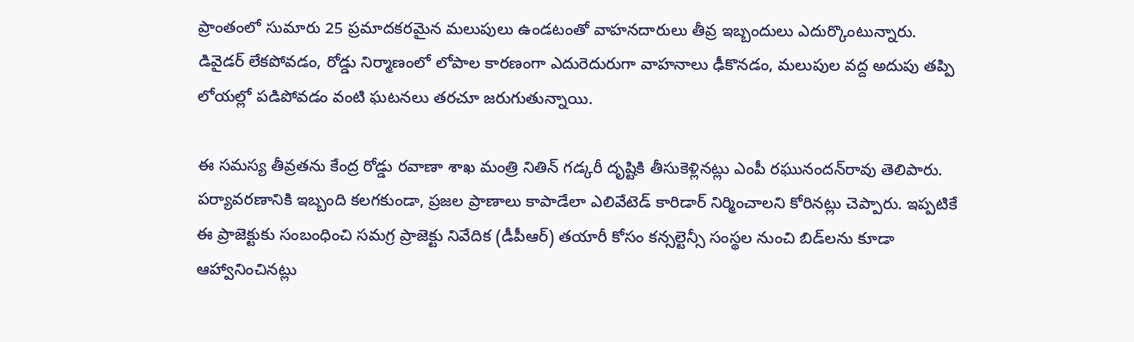ప్రాంతంలో సుమారు 25 ప్రమాదకరమైన మలుపులు ఉండటంతో వాహనదారులు తీవ్ర ఇబ్బందులు ఎదుర్కొంటున్నారు. డివైడర్ లేకపోవడం, రోడ్డు నిర్మాణంలో లోపాల కారణంగా ఎదురెదురుగా వాహనాలు ఢీకొనడం, మలుపుల వద్ద అదుపు తప్పి లోయల్లో పడిపోవడం వంటి ఘటనలు తరచూ జరుగుతున్నాయి.

ఈ సమస్య తీవ్రతను కేంద్ర రోడ్డు రవాణా శాఖ మంత్రి నితిన్ గడ్కరీ దృష్టికి తీసుకెళ్లినట్లు ఎంపీ రఘునందన్‌రావు తెలిపారు. పర్యావరణానికి ఇబ్బంది కలగకుండా, ప్రజల ప్రాణాలు కాపాడేలా ఎలివేటెడ్ కారిడార్ నిర్మించాలని కోరినట్లు చెప్పారు. ఇప్పటికే ఈ ప్రాజెక్టుకు సంబంధించి సమగ్ర ప్రాజెక్టు నివేదిక (డీపీఆర్) తయారీ కోసం కన్సల్టెన్సీ సంస్థల నుంచి బిడ్‌లను కూడా ఆహ్వానించినట్లు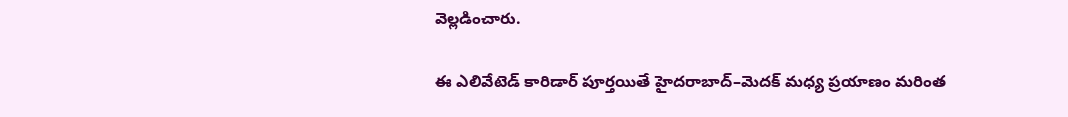వెల్లడించారు.

ఈ ఎలివేటెడ్ కారిడార్ పూర్తయితే హైదరాబాద్–మెదక్ మధ్య ప్రయాణం మరింత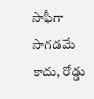సాఫీగా సాగడమే కాదు, రోడ్డు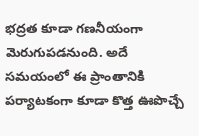భద్రత కూడా గణనీయంగా మెరుగుపడనుంది. అదే సమయంలో ఈ ప్రాంతానికి పర్యాటకంగా కూడా కొత్త ఊపొచ్చే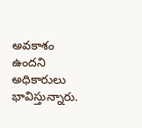అవకాశం ఉందని అధికారులు భావిస్తున్నారు.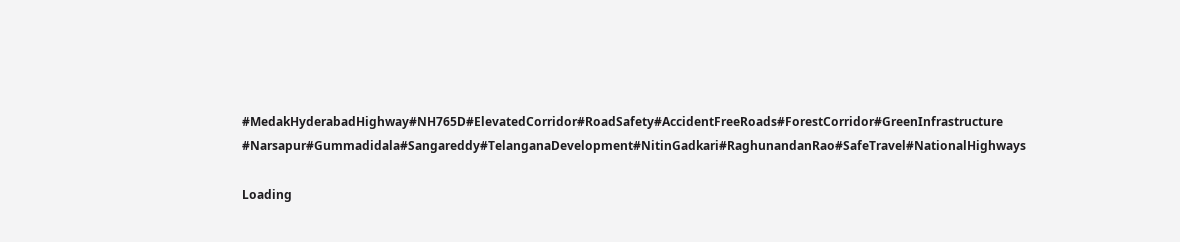#MedakHyderabadHighway#NH765D#ElevatedCorridor#RoadSafety#AccidentFreeRoads#ForestCorridor#GreenInfrastructure
#Narsapur#Gummadidala#Sangareddy#TelanganaDevelopment#NitinGadkari#RaghunandanRao#SafeTravel#NationalHighways

Loading